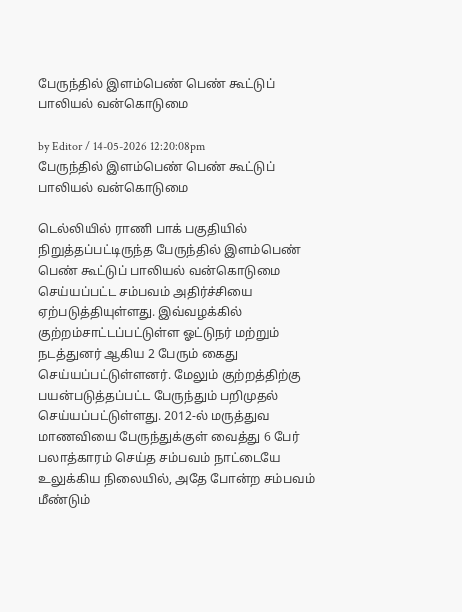பேருந்தில் இளம்பெண் பெண் கூட்டுப் பாலியல் வன்கொடுமை

by Editor / 14-05-2026 12:20:08pm
பேருந்தில் இளம்பெண் பெண் கூட்டுப் பாலியல் வன்கொடுமை

டெல்லியில் ராணி பாக் பகுதியில்  நிறுத்தப்பட்டிருந்த பேருந்தில் இளம்பெண் பெண் கூட்டுப் பாலியல் வன்கொடுமை செய்யப்பட்ட சம்பவம் அதிர்ச்சியை ஏற்படுத்தியுள்ளது. இவ்வழக்கில் குற்றம்சாட்டப்பட்டுள்ள ஓட்டுநர் மற்றும் நடத்துனர் ஆகிய 2 பேரும் கைது செய்யப்பட்டுள்ளனர். மேலும் குற்றத்திற்கு பயன்படுத்தப்பட்ட பேருந்தும் பறிமுதல் செய்யப்பட்டுள்ளது. 2012-ல் மருத்துவ மாணவியை பேருந்துக்குள் வைத்து 6 பேர் பலாத்காரம் செய்த சம்பவம் நாட்டையே உலுக்கிய நிலையில், அதே போன்ற சம்பவம் மீண்டும்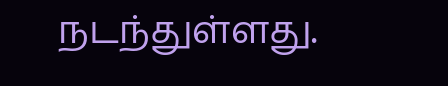நடந்துள்ளது.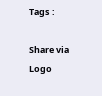Tags :

Share via
Logo